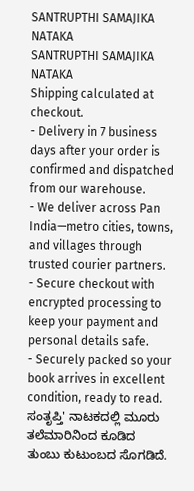SANTRUPTHI SAMAJIKA NATAKA
SANTRUPTHI SAMAJIKA NATAKA
Shipping calculated at checkout.
- Delivery in 7 business days after your order is confirmed and dispatched from our warehouse.
- We deliver across Pan India—metro cities, towns, and villages through trusted courier partners.
- Secure checkout with encrypted processing to keep your payment and personal details safe.
- Securely packed so your book arrives in excellent condition, ready to read.
ಸಂತೃಪ್ತಿ' ನಾಟಕದಲ್ಲಿ ಮೂರು ತಲೆಮಾರಿನಿಂದ ಕೂಡಿದ ತುಂಬು ಕುಟುಂಬದ ಸೊಗಡಿದೆ.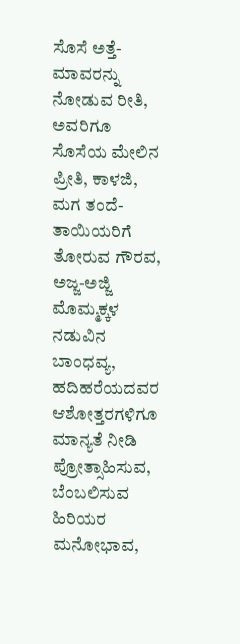ಸೊಸೆ ಅತ್ತೆ-ಮಾವರನ್ನು ನೋಡುವ ರೀತಿ, ಅವರಿಗೂ ಸೊಸೆಯ ಮೇಲಿನ ಪ್ರೀತಿ, ಕಾಳಜಿ, ಮಗ ತಂದೆ-ತಾಯಿಯರಿಗೆ ತೋರುವ ಗೌರವ, ಅಜ್ಜ-ಅಜ್ಜಿ ಮೊಮ್ಮಕ್ಕಳ ನಡುವಿನ ಬಾಂಧವ್ಯ, ಹದಿಹರೆಯದವರ ಆಶೋತ್ತರಗಳಿಗೂ ಮಾನ್ಯತೆ ನೀಡಿ ಪ್ರೋತ್ಸಾಹಿಸುವ, ಬೆಂಬಲಿಸುವ ಹಿರಿಯರ ಮನೋಭಾವ,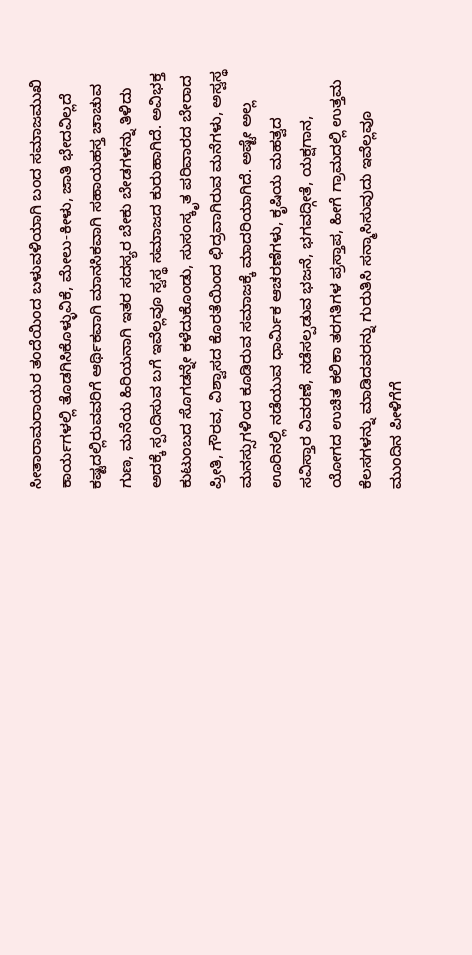ಸೀತಾರಾಮರಾಯರ ತಂದೆಯಿಂದ ಬಳುವಳಿಯಾಗಿ ಬಂದ ಸಮಾಜಮುಖಿ ಕಾರ್ಯಗಳಲ್ಲಿ ತೊಡಗಿಸಿಕೊಳ್ಳುವಿಕೆ, ಮೇಲು-ಕೀಳು, ಜಾತಿ ಭೇದವಿಲ್ಲದೆ ಕಷ್ಟದಲ್ಲಿರುವವರಿಗೆ ಆರ್ಥಿಕವಾಗಿ ಮಾನಸಿಕವಾಗಿ ಸಹಾಯಹಸ್ತ ಚಾಚುವ ಗುಣ, ಮನೆಯ ಹಿರಿಯನಾಗಿ ಇತರ ಸದಸ್ಯರ ಬೇಕು ಬೇಡಗಳನ್ನು ತಿಳಿದು ಅದಕ್ಕೆ ಸ್ಪಂದಿಸುವ ಬಗೆ ಇವೆಲ್ಲವೂ ಸ್ವಸ್ಥ ಸಮಾಜದ ಕುರುಹಾಗಿದೆ. ಅವಿಭಕ್ತ ಕುಟುಂಬದ ಸೊಗಡನ್ನೇ ಕಳೆದುಕೊಂಡು, ಸುಸಂಸ್ಕೃತ ಪರಿವಾರದ ಬೇರಾದ ಪ್ರೀತಿ, ಗೌರವ, ವಿಶ್ವಾಸದ ಕೊರತೆಯಿಂದ ಛಿದ್ರವಾಗಿರುವ ಮನೆಗಳು, ಅಸ್ವಸ್ಥ ಮನಸ್ಸುಗಳಿಂದ ಕೂಡಿರುವ ಸಮಾಜಕ್ಕೆ ಮಾದರಿಯಾಗಿದೆ. ಅಷ್ಟೇ ಅಲ್ಲ ಊರಿನಲ್ಲಿ ನಡೆಯುವ ಧಾರ್ಮಿಕ ಆಚರಣೆಗಳು, ಕೃಷಿಯ ಮಹತ್ವದ ಸವಿಸ್ತಾರ ವಿವರಣೆ, ನಡೆಸಲ್ಪಡುವ ಭಜನೆ, ಭಗವದ್ಗೀತೆ, ಯಕ್ಷಗಾನ, ಯೋಗದ ಉಚಿತ ಕಲಿಕಾ ತರಗತಿಗಳ ಪ್ರಸ್ತಾಪ, ಹೀಗೆ ಗ್ರಾಮದಲ್ಲಿ ಉತ್ತಮ ಕೆಲಸಗಳನ್ನು ಮಾಡಿದವರನ್ನು ಗುರುತಿಸಿ ಸನ್ಮಾಸಿಸುವುದು ಇವೆಲ್ಲವೂ ಮುಂದಿನ ಪೀಳಿಗೆಗೆ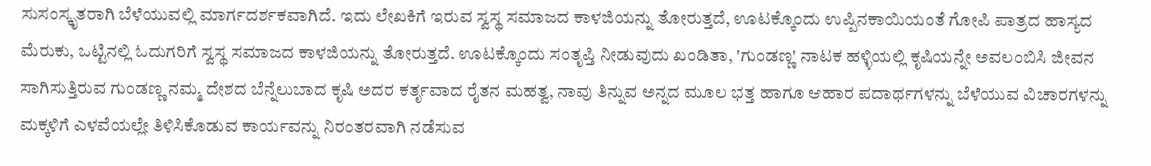ಸುಸಂಸ್ಕೃತರಾಗಿ ಬೆಳೆಯುವಲ್ಲಿ ಮಾರ್ಗದರ್ಶಕವಾಗಿದೆ. ಇದು ಲೇಖಕಿಗೆ ಇರುವ ಸ್ವಸ್ಥ ಸಮಾಜದ ಕಾಳಜಿಯನ್ನು ತೋರುತ್ತದೆ, ಊಟಕ್ಕೊಂದು ಉಪ್ಪಿನಕಾಯಿಯಂತೆ ಗೋಪಿ ಪಾತ್ರದ ಹಾಸ್ಯದ ಮೆರುಕು, ಒಟ್ಟಿನಲ್ಲಿ ಓದುಗರಿಗೆ ಸ್ವಸ್ಥ ಸಮಾಜದ ಕಾಳಜಿಯನ್ನು ತೋರುತ್ತದೆ. ಊಟಕ್ಕೊಂದು ಸಂತೃಪ್ತಿ ನೀಡುವುದು ಖಂಡಿತಾ, 'ಗುಂಡಣ್ಣ' ನಾಟಕ ಹಳ್ಳಿಯಲ್ಲಿ ಕೃಷಿಯನ್ನೇ ಅವಲಂಬಿಸಿ ಜೀವನ ಸಾಗಿಸುತ್ತಿರುವ ಗುಂಡಣ್ಣ ನಮ್ಮ ದೇಶದ ಬೆನ್ನೆಲುಬಾದ ಕೃಷಿ ಅದರ ಕರ್ತೃವಾದ ರೈತನ ಮಹತ್ವ, ನಾವು ತಿನ್ನುವ ಅನ್ನದ ಮೂಲ ಭತ್ತ ಹಾಗೂ ಆಹಾರ ಪದಾರ್ಥಗಳನ್ನು ಬೆಳೆಯುವ ವಿಚಾರಗಳನ್ನು ಮಕ್ಕಳಿಗೆ ಎಳವೆಯಲ್ಲೇ ತಿಳಿಸಿಕೊಡುವ ಕಾರ್ಯವನ್ನು ನಿರಂತರವಾಗಿ ನಡೆಸುವ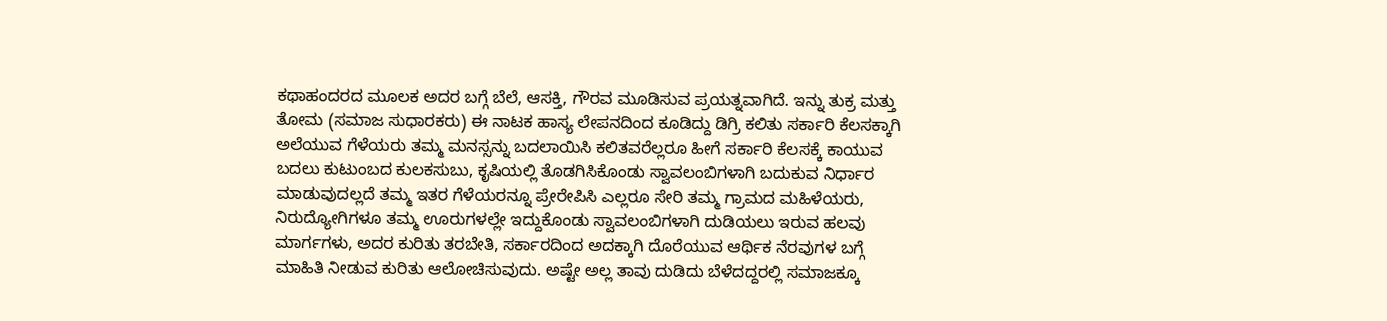ಕಥಾಹಂದರದ ಮೂಲಕ ಅದರ ಬಗ್ಗೆ ಬೆಲೆ, ಆಸಕ್ತಿ, ಗೌರವ ಮೂಡಿಸುವ ಪ್ರಯತ್ನವಾಗಿದೆ. ಇನ್ನು ತುಕ್ರ ಮತ್ತು ತೋಮ (ಸಮಾಜ ಸುಧಾರಕರು) ಈ ನಾಟಕ ಹಾಸ್ಯ ಲೇಪನದಿಂದ ಕೂಡಿದ್ದು ಡಿಗ್ರಿ ಕಲಿತು ಸರ್ಕಾರಿ ಕೆಲಸಕ್ಕಾಗಿ ಅಲೆಯುವ ಗೆಳೆಯರು ತಮ್ಮ ಮನಸ್ಸನ್ನು ಬದಲಾಯಿಸಿ ಕಲಿತವರೆಲ್ಲರೂ ಹೀಗೆ ಸರ್ಕಾರಿ ಕೆಲಸಕ್ಕೆ ಕಾಯುವ ಬದಲು ಕುಟುಂಬದ ಕುಲಕಸುಬು, ಕೃಷಿಯಲ್ಲಿ ತೊಡಗಿಸಿಕೊಂಡು ಸ್ವಾವಲಂಬಿಗಳಾಗಿ ಬದುಕುವ ನಿರ್ಧಾರ ಮಾಡುವುದಲ್ಲದೆ ತಮ್ಮ ಇತರ ಗೆಳೆಯರನ್ನೂ ಪ್ರೇರೇಪಿಸಿ ಎಲ್ಲರೂ ಸೇರಿ ತಮ್ಮ ಗ್ರಾಮದ ಮಹಿಳೆಯರು, ನಿರುದ್ಯೋಗಿಗಳೂ ತಮ್ಮ ಊರುಗಳಲ್ಲೇ ಇದ್ದುಕೊಂಡು ಸ್ವಾವಲಂಬಿಗಳಾಗಿ ದುಡಿಯಲು ಇರುವ ಹಲವು ಮಾರ್ಗಗಳು, ಅದರ ಕುರಿತು ತರಬೇತಿ, ಸರ್ಕಾರದಿಂದ ಅದಕ್ಕಾಗಿ ದೊರೆಯುವ ಆರ್ಥಿಕ ನೆರವುಗಳ ಬಗ್ಗೆ ಮಾಹಿತಿ ನೀಡುವ ಕುರಿತು ಆಲೋಚಿಸುವುದು. ಅಷ್ಟೇ ಅಲ್ಲ ತಾವು ದುಡಿದು ಬೆಳೆದದ್ದರಲ್ಲಿ ಸಮಾಜಕ್ಕೂ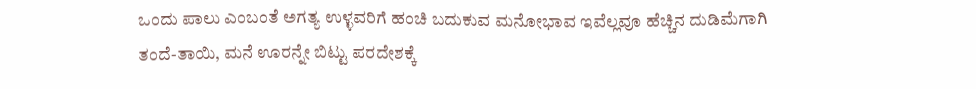ಒಂದು ಪಾಲು ಎಂಬಂತೆ ಅಗತ್ಯ ಉಳ್ಳವರಿಗೆ ಹಂಚಿ ಬದುಕುವ ಮನೋಭಾವ ಇವೆಲ್ಲವೂ ಹೆಚ್ಚಿನ ದುಡಿಮೆಗಾಗಿ ತಂದೆ-ತಾಯಿ, ಮನೆ ಊರನ್ನೇ ಬಿಟ್ಟು ಪರದೇಶಕ್ಕೆ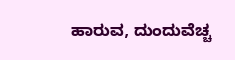ಹಾರುವ, ದುಂದುವೆಚ್ಚ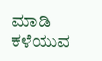ಮಾಡಿ ಕಳೆಯುವ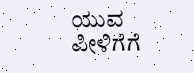ಯುವ ಪೀಳಿಗೆಗೆ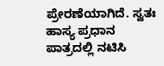ಪ್ರೇರಣೆಯಾಗಿದೆ. ಸ್ವತಃ ಹಾಸ್ಯ ಪ್ರಧಾನ ಪಾತ್ರದಲ್ಲಿ ನಟಿಸಿ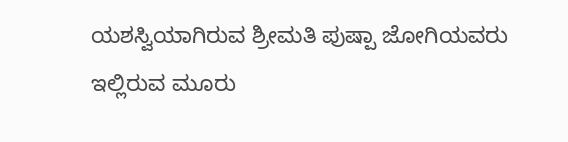ಯಶಸ್ವಿಯಾಗಿರುವ ಶ್ರೀಮತಿ ಪುಷ್ಪಾ ಜೋಗಿಯವರು ಇಲ್ಲಿರುವ ಮೂರು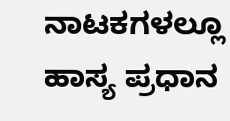ನಾಟಕಗಳಲ್ಲೂ ಹಾಸ್ಯ ಪ್ರಧಾನ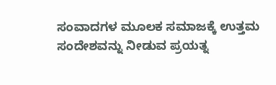ಸಂವಾದಗಳ ಮೂಲಕ ಸಮಾಜಕ್ಕೆ ಉತ್ತಮ ಸಂದೇಶವನ್ನು ನೀಡುವ ಪ್ರಯತ್ನ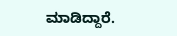ಮಾಡಿದ್ದಾರೆ.